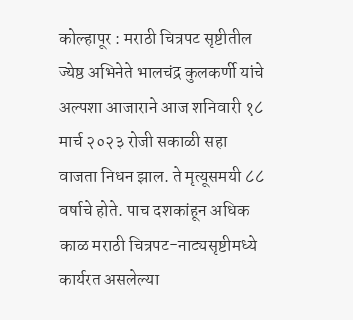कोल्हापूर : मराठी चित्रपट सृष्टीतील ज्येष्ठ अभिनेते भालचंद्र कुलकर्णी यांचे अल्पशा आजाराने आज शनिवारी १८ मार्च २०२३ रोजी सकाळी सहा वाजता निधन झाल. ते मृत्यूसमयी ८८ वर्षाचे होते. पाच दशकांहून अधिक काळ मराठी चित्रपट-नाट्यसृष्टीमध्ये कार्यरत असलेल्या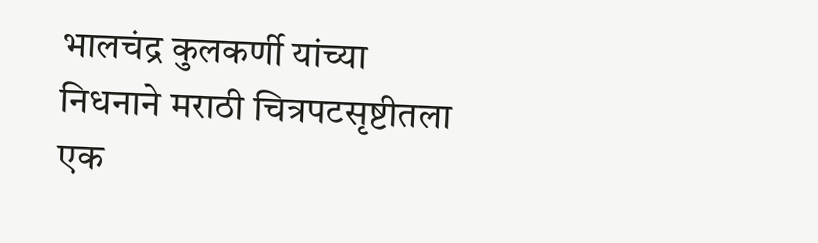भालचंद्र कुलकर्णी यांच्या निधनाने मराठी चित्रपटसृष्टीतला एक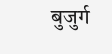बुजुर्ग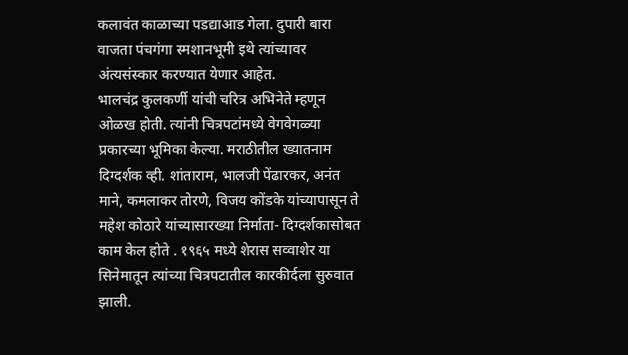कलावंत काळाच्या पडद्याआड गेला. दुपारी बारा वाजता पंचगंगा स्मशानभूमी इथे त्यांच्यावर अंत्यसंस्कार करण्यात येणार आहेत.
भालचंद्र कुलकर्णी यांची चरित्र अभिनेते म्हणून ओळख होती. त्यांनी चित्रपटांमध्ये वेगवेगळ्या प्रकारच्या भूमिका केल्या. मराठीतील ख्यातनाम दिग्दर्शक व्ही. शांताराम, भालजी पेंढारकर, अनंत माने, कमलाकर तोरणे, विजय कोंडके यांच्यापासून ते महेश कोठारे यांच्यासारख्या निर्माता- दिग्दर्शकासोबत काम केल होते . १९६५ मध्ये शेरास सव्वाशेर या सिनेमातून त्यांच्या चित्रपटातील कारकीर्दला सुरुवात झाली.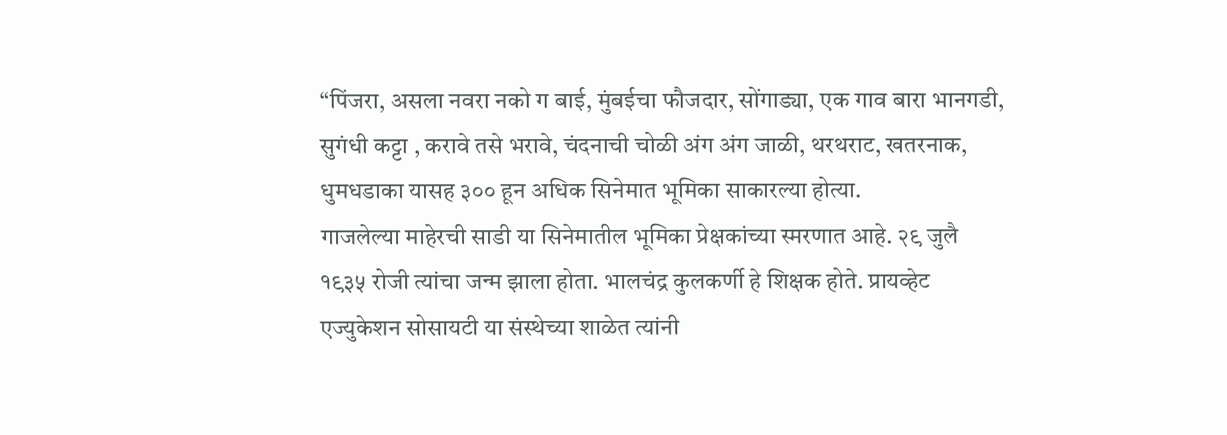“पिंजरा, असला नवरा नको ग बाई, मुंबईचा फौजदार, सोंगाड्या, एक गाव बारा भानगडी, सुगंधी कट्टा , करावे तसे भरावे, चंदनाची चोळी अंग अंग जाळी, थरथराट, खतरनाक, धुमधडाका यासह ३०० हून अधिक सिनेमात भूमिका साकारल्या होत्या.
गाजलेल्या माहेरची साडी या सिनेमातील भूमिका प्रेक्षकांच्या स्मरणात आहे. २९ जुलै १९३५ रोजी त्यांचा जन्म झाला होता. भालचंद्र कुलकर्णी हे शिक्षक होते. प्रायव्हेट एज्युकेशन सोसायटी या संस्थेच्या शाळेत त्यांनी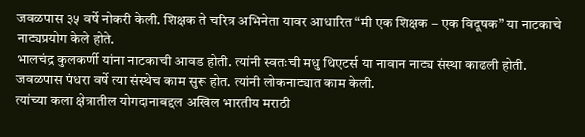जवळपास ३५ वर्षे नोकरी केली. शिक्षक ते चरित्र अभिनेता यावर आधारित “मी एक शिक्षक – एक विदूषक” या नाटकाचे नाट्यप्रयोग केले होते.
भालचंद्र कुलकर्णी यांना नाटकाची आवड होती. त्यांनी स्वतःची मधु थिएटर्स या नावान नाट्य संस्था काढली होती. जवळपास पंधरा वर्षे त्या संस्थेच काम सुरू होत. त्यांनी लोकनाट्यात काम केली.
त्यांच्या कला क्षेत्रातील योगदानाबद्दल अखिल भारतीय मराठी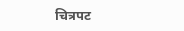चित्रपट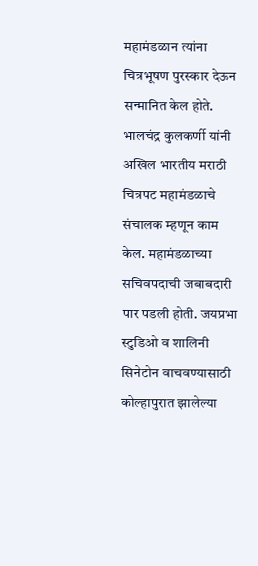महामंडळान त्यांना चित्रभूषण पुरस्कार देऊन सन्मानित केल होते. भालचंद्र कुलकर्णी यांनी अखिल भारतीय मराठी चित्रपट महामंडळाचे संचालक म्हणून काम केल. महामंडळाच्या सचिवपदाची जबाबदारी पार पडली होती. जयप्रभा स्टुडिओ व शालिनी सिनेटोन वाचवण्यासाठी कोल्हापुरात झालेल्या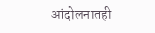आंदोलनातही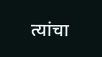त्यांचा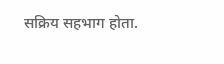सक्रिय सहभाग होता.